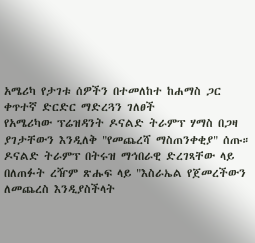አሜሪካ የታገቱ ሰዎችን በተመለከተ ከሐማስ ጋር ቀጥተኛ ድርድር ማድረጓን ገለፀች
የአሜሪካው ፕሬዝዳንት ዶናልድ ትራምፕ ሃማስ በጋዛ ያገታቸውን እንዲለቅ "የመጨረሻ ማስጠንቀቂያ" ሰጡ። ዶናልድ ትራምፕ በትሩዝ ማኅበራዊ ድረገጻቸው ላይ በለጠፉት ረዥም ጽሑፍ ላይ "እስራኤል የጀመረችውን ለመጨረስ እንዲያስችላት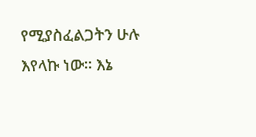የሚያስፈልጋትን ሁሉ እየላኩ ነው። እኔ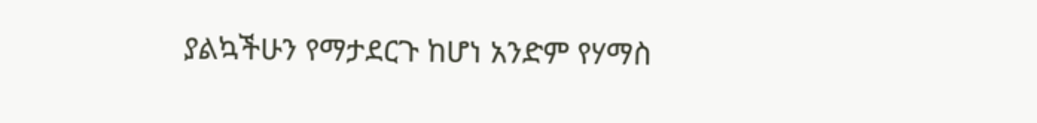ያልኳችሁን የማታደርጉ ከሆነ አንድም የሃማስ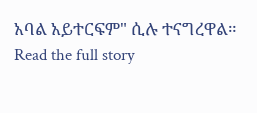አባል አይተርፍም" ሲሉ ተናግረዋል።
Read the full story